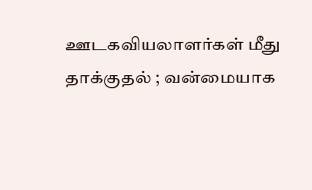ஊடகவியலாளர்கள் மீது தாக்குதல் ; வன்மையாக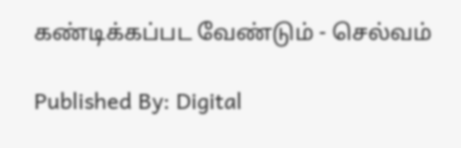கண்டிக்கப்பட வேண்டும் - செல்வம்

Published By: Digital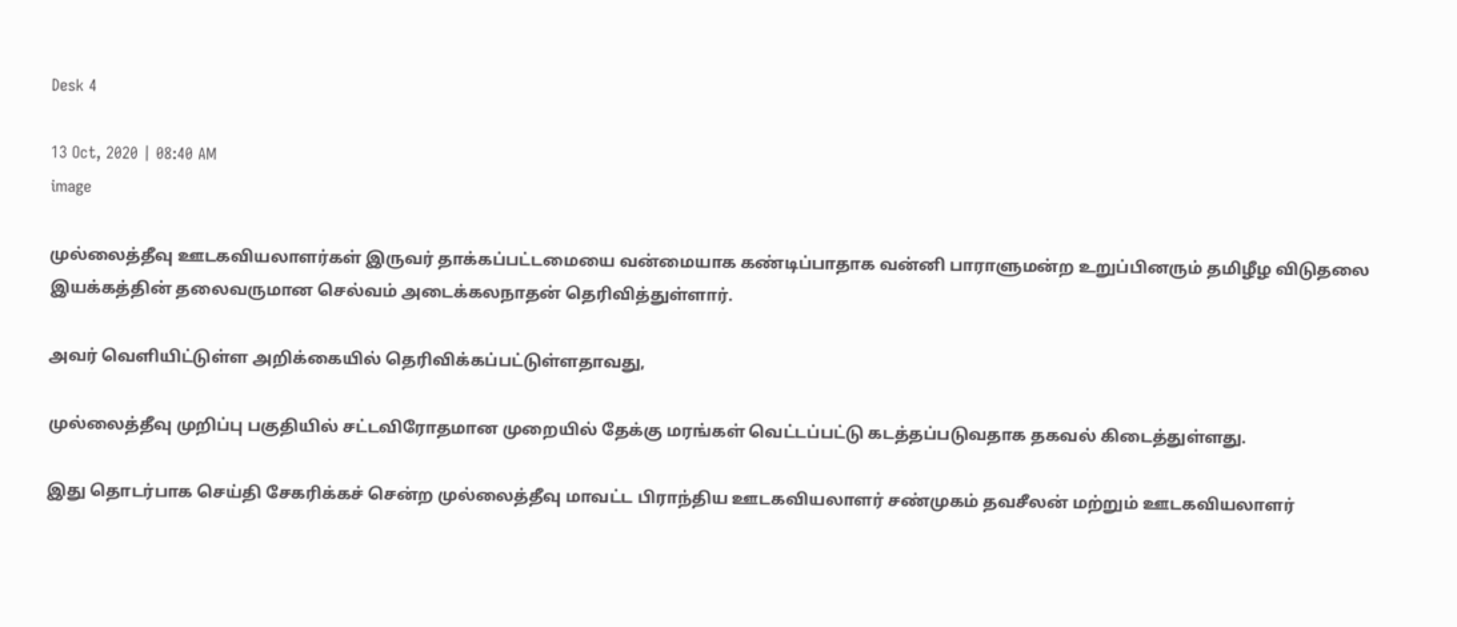Desk 4

13 Oct, 2020 | 08:40 AM
image

முல்லைத்தீவு ஊடகவியலாளர்கள் இருவர் தாக்கப்பட்டமையை வன்மையாக கண்டிப்பாதாக வன்னி பாராளுமன்ற உறுப்பினரும் தமிழீழ விடுதலை இயக்கத்தின் தலைவருமான செல்வம் அடைக்கலநாதன் தெரிவித்துள்ளார்.

அவர் வெளியிட்டுள்ள அறிக்கையில் தெரிவிக்கப்பட்டுள்ளதாவது,

முல்லைத்தீவு முறிப்பு பகுதியில் சட்டவிரோதமான முறையில் தேக்கு மரங்கள் வெட்டப்பட்டு கடத்தப்படுவதாக தகவல் கிடைத்துள்ளது.

இது தொடர்பாக செய்தி சேகரிக்கச் சென்ற முல்லைத்தீவு மாவட்ட பிராந்திய ஊடகவியலாளர் சண்முகம் தவசீலன் மற்றும் ஊடகவியலாளர்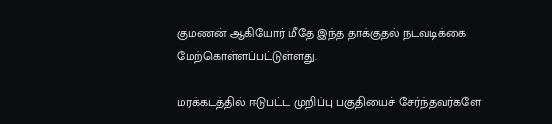குமணன் ஆகியோர் மீதே இந்த தாக்குதல் நடவடிக்கை மேற்கொள்ளப்பட்டுள்ளது.

மரக்கடத்தில் ஈடுபட்ட முறிப்பு பகுதியைச் சேர்ந்தவர்களே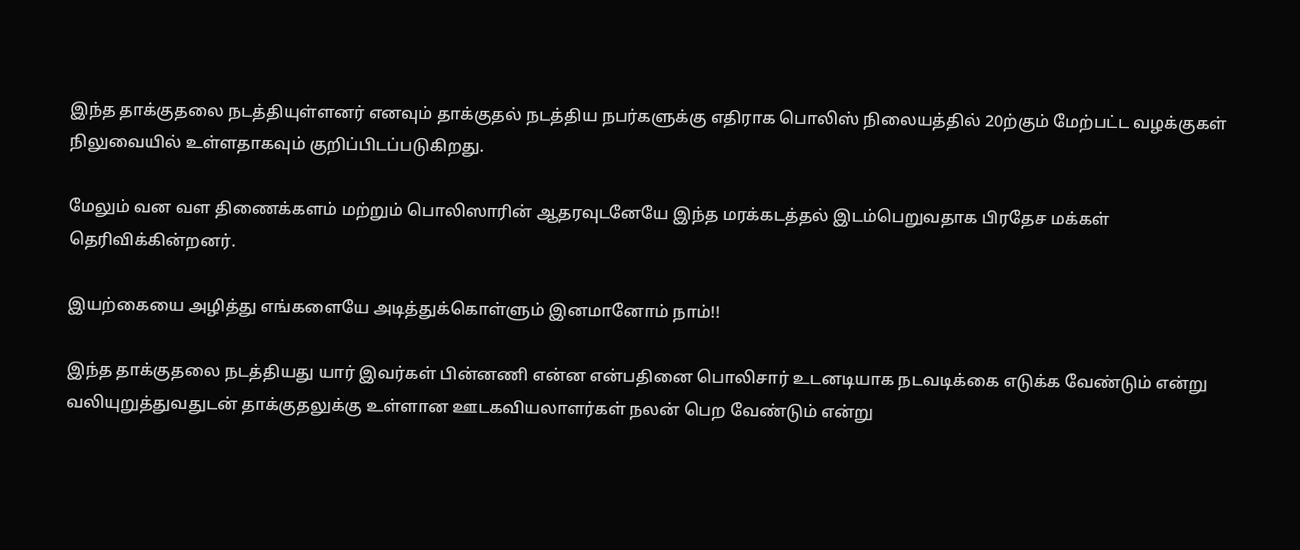இந்த தாக்குதலை நடத்தியுள்ளனர் எனவும் தாக்குதல் நடத்திய நபர்களுக்கு எதிராக பொலிஸ் நிலையத்தில் 20ற்கும் மேற்பட்ட வழக்குகள் நிலுவையில் உள்ளதாகவும் குறிப்பிடப்படுகிறது.

மேலும் வன வள திணைக்களம் மற்றும் பொலிஸாரின் ஆதரவுடனேயே இந்த மரக்கடத்தல் இடம்பெறுவதாக பிரதேச மக்கள் தெரிவிக்கின்றனர்.

இயற்கையை அழித்து எங்களையே அடித்துக்கொள்ளும் இனமானோம் நாம்!!

இந்த தாக்குதலை நடத்தியது யார் இவர்கள் பின்னணி என்ன என்பதினை பொலிசார் உடனடியாக நடவடிக்கை எடுக்க வேண்டும் என்று வலியுறுத்துவதுடன் தாக்குதலுக்கு உள்ளான ஊடகவியலாளர்கள் நலன் பெற வேண்டும் என்று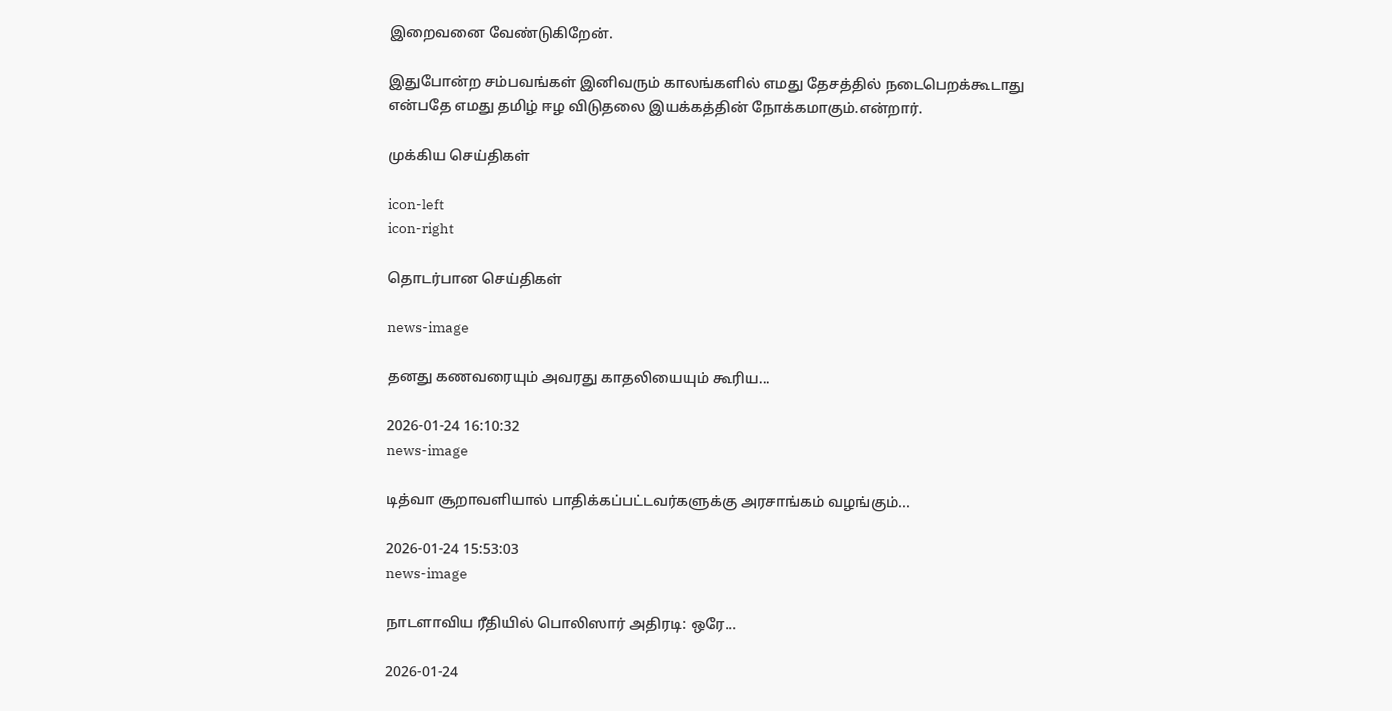இறைவனை வேண்டுகிறேன்.

இதுபோன்ற சம்பவங்கள் இனிவரும் காலங்களில் எமது தேசத்தில் நடைபெறக்கூடாது என்பதே எமது தமிழ் ஈழ விடுதலை இயக்கத்தின் நோக்கமாகும்.என்றார்.

முக்கிய செய்திகள்

icon-left
icon-right

தொடர்பான செய்திகள்

news-image

தனது கணவரையும் அவரது காதலியையும் கூரிய...

2026-01-24 16:10:32
news-image

டித்வா சூறாவளியால் பாதிக்கப்பட்டவர்களுக்கு அரசாங்கம் வழங்கும்...

2026-01-24 15:53:03
news-image

நாடளாவிய ரீதியில் பொலிஸார் அதிரடி: ஒரே...

2026-01-24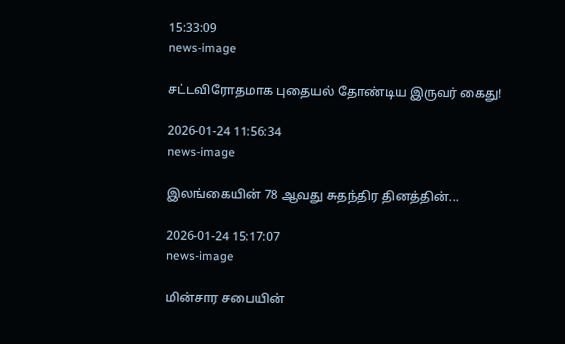15:33:09
news-image

சட்டவிரோதமாக புதையல் தோண்டிய இருவர் கைது!

2026-01-24 11:56:34
news-image

இலங்கையின் 78 ஆவது சுதந்திர தினத்தின்...

2026-01-24 15:17:07
news-image

மின்சார சபையின்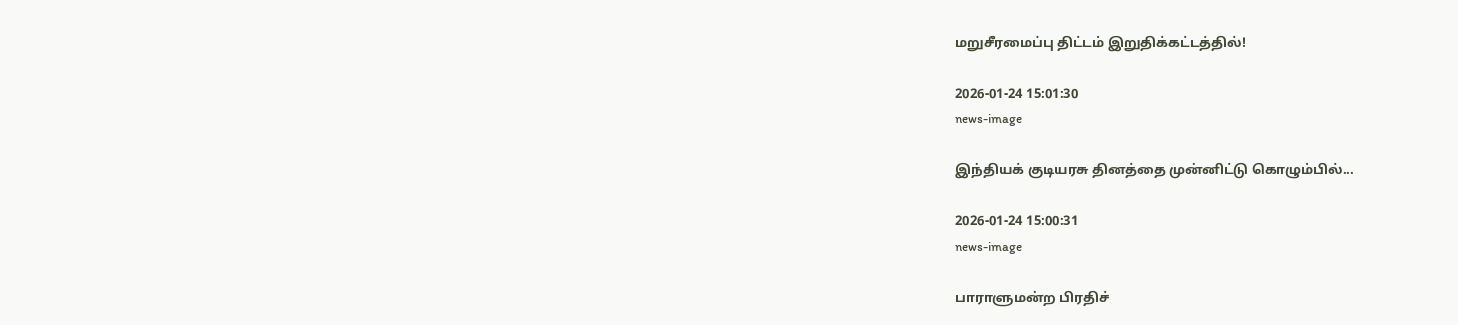மறுசீரமைப்பு திட்டம் இறுதிக்கட்டத்தில்!

2026-01-24 15:01:30
news-image

இந்தியக் குடியரசு தினத்தை முன்னிட்டு கொழும்பில்...

2026-01-24 15:00:31
news-image

பாராளுமன்ற பிரதிச்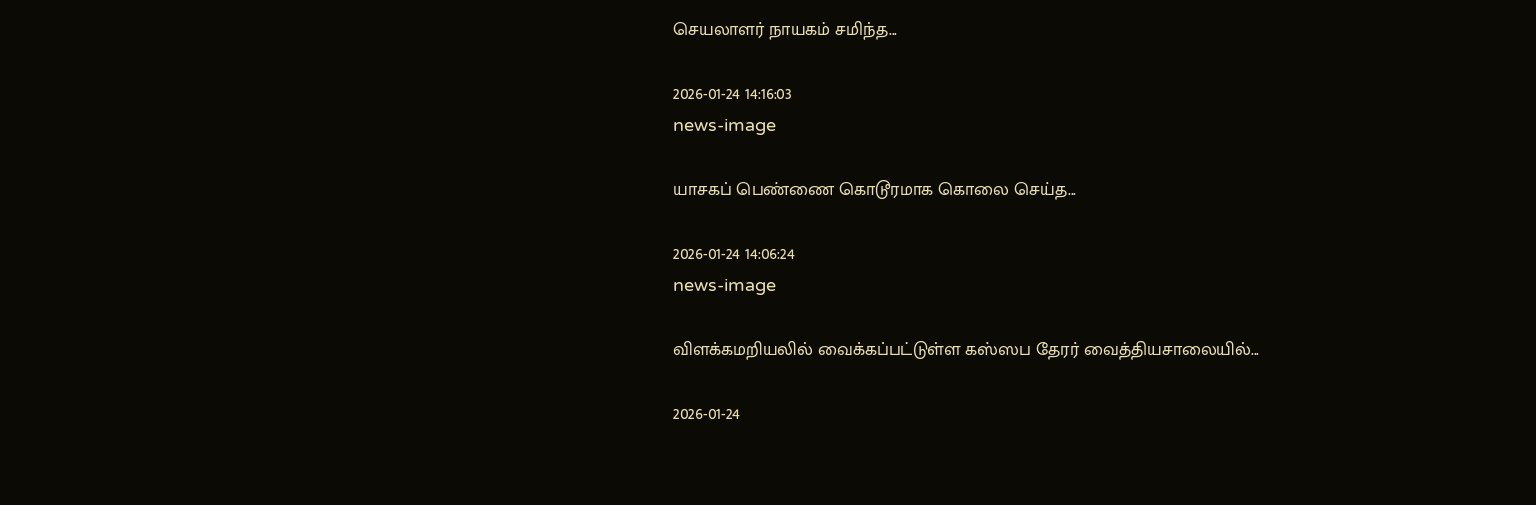செயலாளர் நாயகம் சமிந்த...

2026-01-24 14:16:03
news-image

யாசகப் பெண்ணை கொடூரமாக கொலை செய்த...

2026-01-24 14:06:24
news-image

விளக்கமறியலில் வைக்கப்பட்டுள்ள கஸ்ஸப தேரர் வைத்தியசாலையில்...

2026-01-24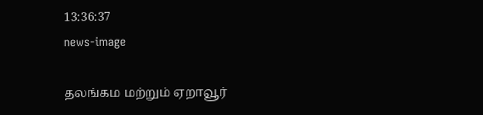13:36:37
news-image

தலங்கம மற்றும் ஏறாவூர்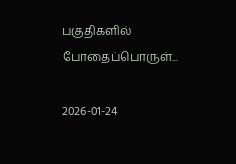பகுதிகளில் போதைப்பொருள்...

2026-01-24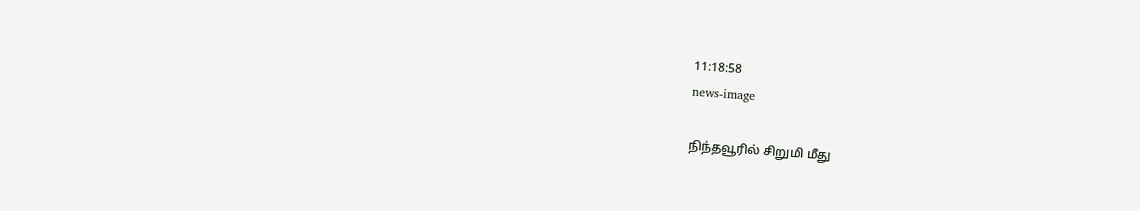11:18:58
news-image

நிந்தவூரில் சிறுமி மீது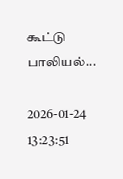கூட்டு பாலியல்...

2026-01-24 13:23:51